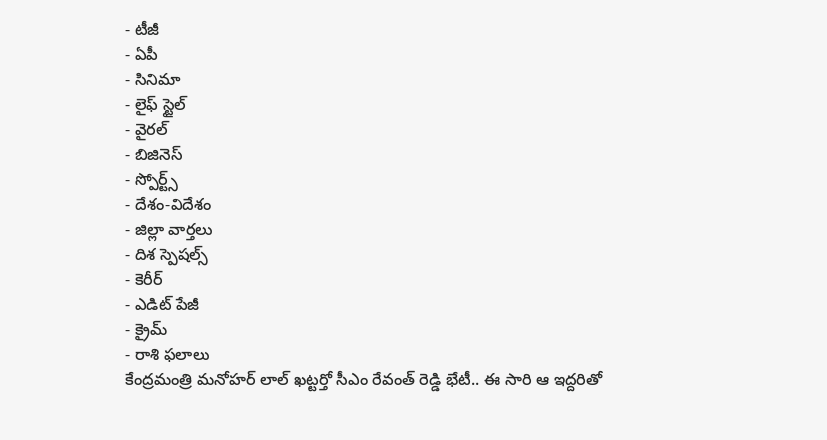- టీజీ
- ఏపీ
- సినిమా
- లైఫ్ స్టైల్
- వైరల్
- బిజినెస్
- స్పోర్ట్స్
- దేశం-విదేశం
- జిల్లా వార్తలు
- దిశ స్పెషల్స్
- కెరీర్
- ఎడిట్ పేజీ
- క్రైమ్
- రాశి ఫలాలు
కేంద్రమంత్రి మనోహర్ లాల్ ఖట్టర్తో సీఎం రేవంత్ రెడ్డి భేటీ.. ఈ సారి ఆ ఇద్దరితో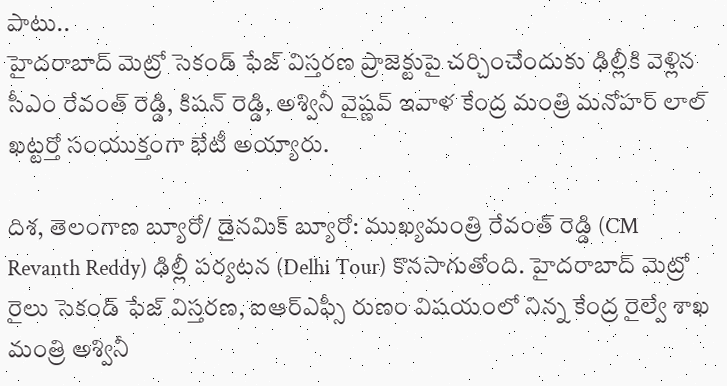పాటు..
హైదరాబాద్ మెట్రో సెకండ్ ఫేజ్ విస్తరణ ప్రాజెక్టుపై చర్చించేందుకు ఢిల్లీకి వెళ్లిన సీఎం రేవంత్ రెడ్డి, కిషన్ రెడ్డి, అశ్వినీ వైష్ణవ్ ఇవాళ కేంద్ర మంత్రి మనోహర్ లాల్ ఖట్టర్తో సంయుక్తంగా భేటీ అయ్యారు.

దిశ, తెలంగాణ బ్యూరో/ డైనమిక్ బ్యూరో: ముఖ్యమంత్రి రేవంత్ రెడ్డి (CM Revanth Reddy) ఢిల్లీ పర్యటన (Delhi Tour) కొనసాగుతోంది. హైదరాబాద్ మెట్రో రైలు సెకండ్ ఫేజ్ విస్తరణ, ఐఆర్ఎఫ్సీ రుణం విషయంలో నిన్న కేంద్ర రైల్వే శాఖ మంత్రి అశ్వినీ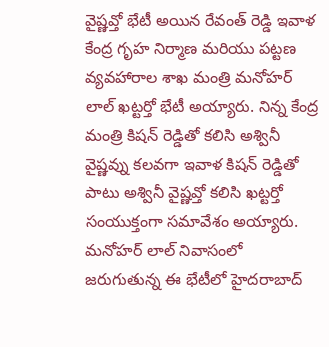వైష్ణవ్తో భేటీ అయిన రేవంత్ రెడ్డి ఇవాళ కేంద్ర గృహ నిర్మాణ మరియు పట్టణ వ్యవహారాల శాఖ మంత్రి మనోహర్ లాల్ ఖట్టర్తో భేటీ అయ్యారు. నిన్న కేంద్ర మంత్రి కిషన్ రెడ్డితో కలిసి అశ్వినీ వైష్ణవ్ను కలవగా ఇవాళ కిషన్ రెడ్డితో పాటు అశ్వినీ వైష్ణవ్తో కలిసి ఖట్టర్తో సంయుక్తంగా సమావేశం అయ్యారు. మనోహర్ లాల్ నివాసంలో జరుగుతున్న ఈ భేటీలో హైదరాబాద్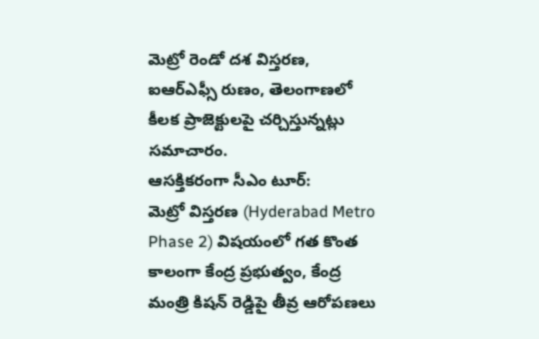మెట్రో రెండో దశ విస్తరణ, ఐఆర్ఎఫ్సీ రుణం, తెలంగాణలో కీలక ప్రాజెక్టులపై చర్చిస్తున్నట్లు సమాచారం.
ఆసక్తికరంగా సీఎం టూర్:
మెట్రో విస్తరణ (Hyderabad Metro Phase 2) విషయంలో గత కొంత కాలంగా కేంద్ర ప్రభుత్వం, కేంద్ర మంత్రి కిషన్ రెడ్డిపై తీవ్ర ఆరోపణలు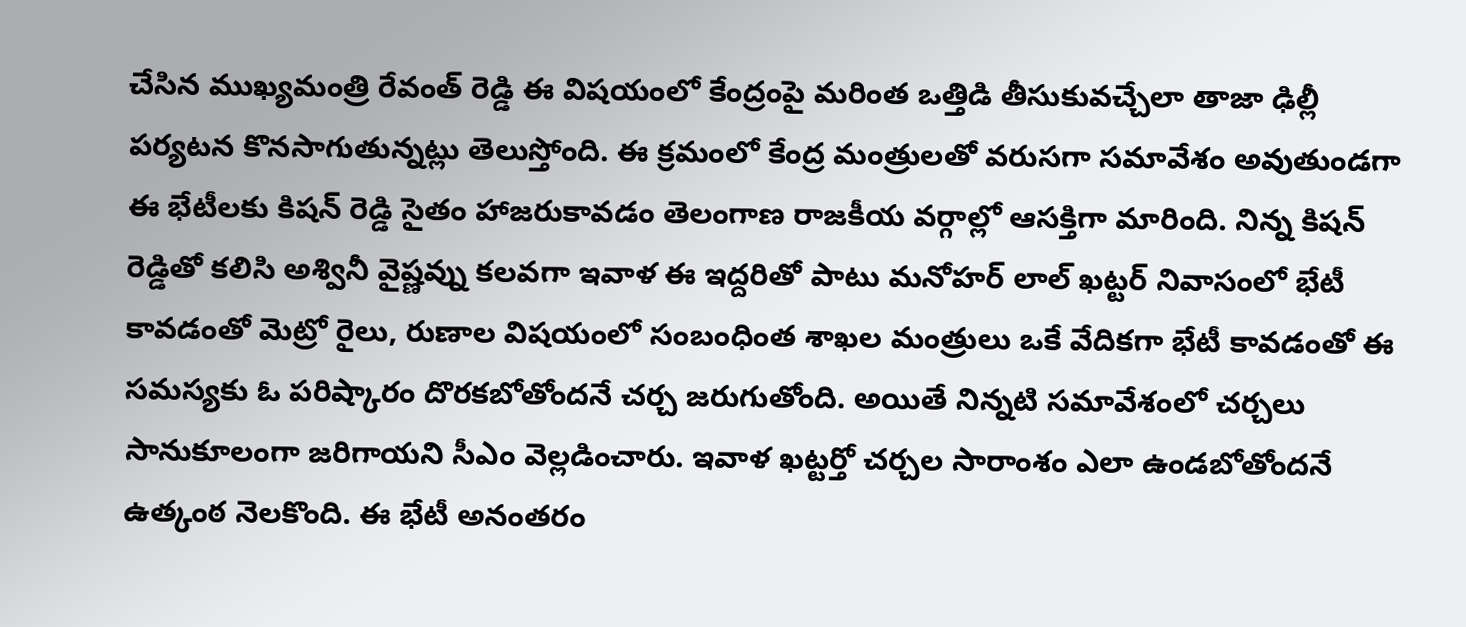చేసిన ముఖ్యమంత్రి రేవంత్ రెడ్డి ఈ విషయంలో కేంద్రంపై మరింత ఒత్తిడి తీసుకువచ్చేలా తాజా ఢిల్లీ పర్యటన కొనసాగుతున్నట్లు తెలుస్తోంది. ఈ క్రమంలో కేంద్ర మంత్రులతో వరుసగా సమావేశం అవుతుండగా ఈ భేటీలకు కిషన్ రెడ్డి సైతం హాజరుకావడం తెలంగాణ రాజకీయ వర్గాల్లో ఆసక్తిగా మారింది. నిన్న కిషన్ రెడ్డితో కలిసి అశ్వినీ వైష్ణవ్ను కలవగా ఇవాళ ఈ ఇద్దరితో పాటు మనోహర్ లాల్ ఖట్టర్ నివాసంలో భేటీ కావడంతో మెట్రో రైలు, రుణాల విషయంలో సంబంధింత శాఖల మంత్రులు ఒకే వేదికగా భేటీ కావడంతో ఈ సమస్యకు ఓ పరిష్కారం దొరకబోతోందనే చర్చ జరుగుతోంది. అయితే నిన్నటి సమావేశంలో చర్చలు సానుకూలంగా జరిగాయని సీఎం వెల్లడించారు. ఇవాళ ఖట్టర్తో చర్చల సారాంశం ఎలా ఉండబోతోందనే ఉత్కంఠ నెలకొంది. ఈ భేటీ అనంతరం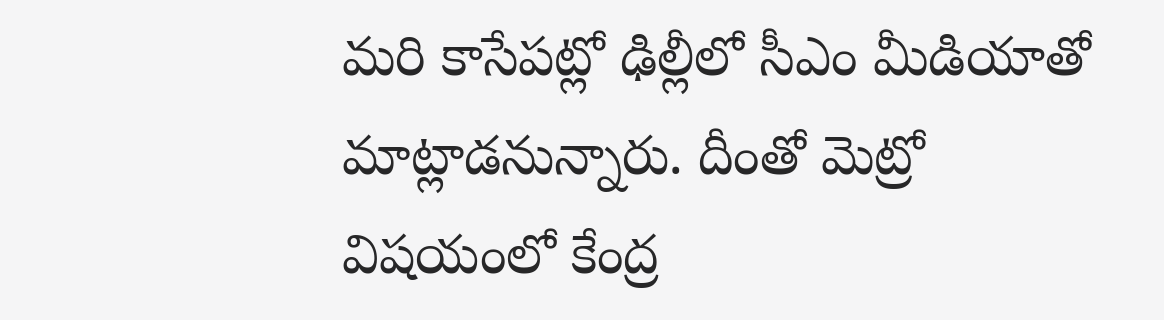మరి కాసేపట్లో ఢిల్లీలో సీఎం మీడియాతో మాట్లాడనున్నారు. దీంతో మెట్రో విషయంలో కేంద్ర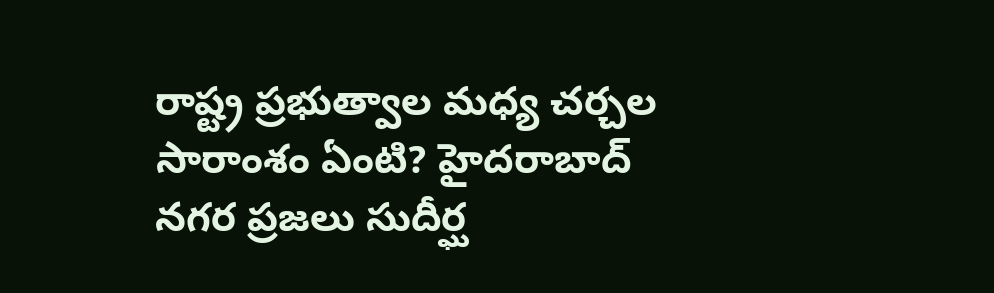రాష్ట్ర ప్రభుత్వాల మధ్య చర్చల సారాంశం ఏంటి? హైదరాబాద్ నగర ప్రజలు సుదీర్ఘ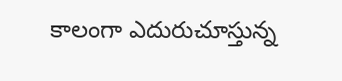కాలంగా ఎదురుచూస్తున్న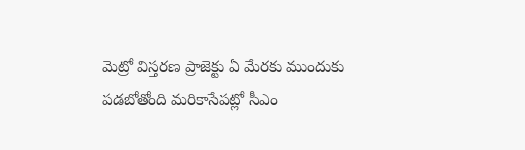మెట్రో విస్తరణ ప్రాజెక్టు ఏ మేరకు ముందుకు పడబోతోంది మరికాసేపట్లో సీఎం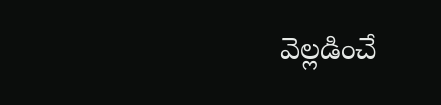వెల్లడించే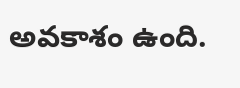అవకాశం ఉంది.